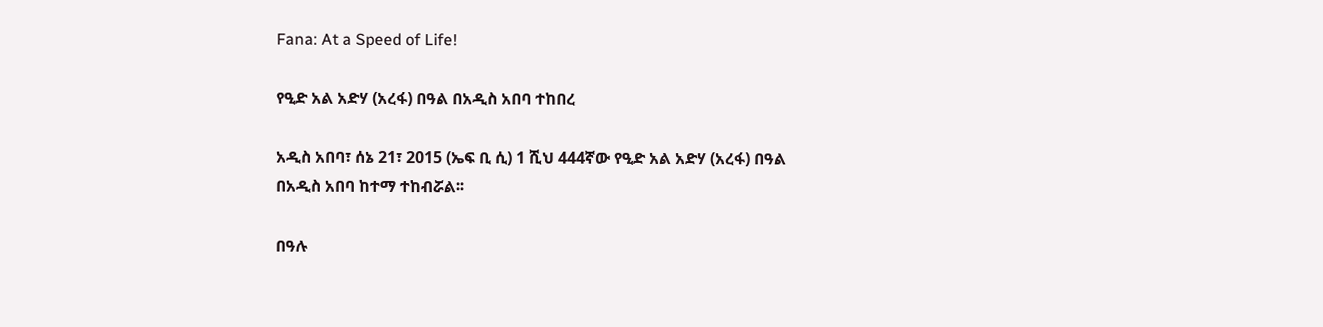Fana: At a Speed of Life!

የዒድ አል አድሃ (አረፋ) በዓል በአዲስ አበባ ተከበረ

አዲስ አበባ፣ ሰኔ 21፣ 2015 (ኤፍ ቢ ሲ) 1 ሺህ 444ኛው የዒድ አል አድሃ (አረፋ) በዓል በአዲስ አበባ ከተማ ተከብሯል፡፡

በዓሉ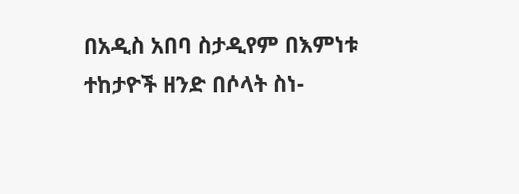በአዲስ አበባ ስታዲየም በእምነቱ ተከታዮች ዘንድ በሶላት ስነ-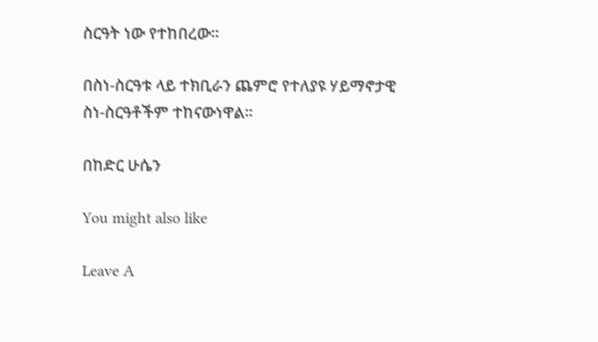ስርዓት ነው የተከበረው፡፡

በስነ-ስርዓቱ ላይ ተክቢራን ጨምሮ የተለያዩ ሃይማኖታዊ ስነ-ስርዓቶችም ተከናውነዋል፡፡

በከድር ሁሴን

You might also like

Leave A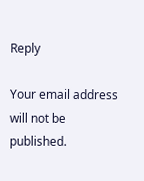Reply

Your email address will not be published.